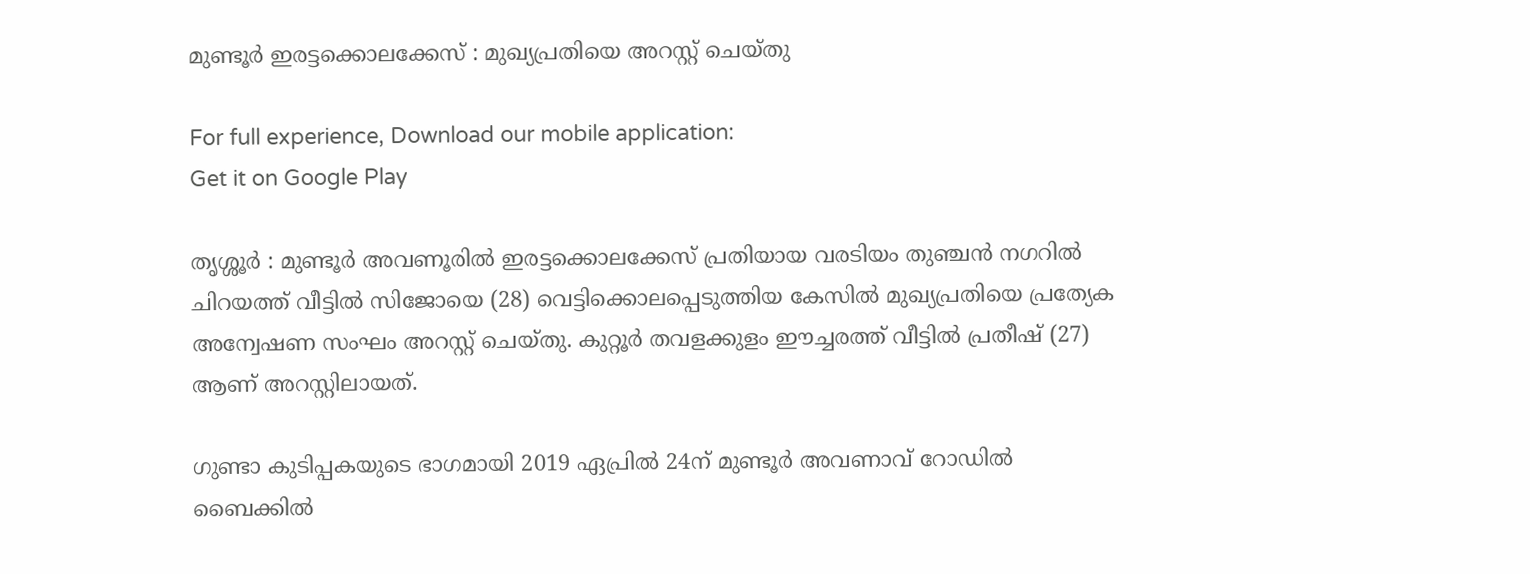മുണ്ടൂര്‍ ഇരട്ടക്കൊലക്കേസ് : മുഖ്യപ്രതിയെ അറസ്റ്റ് ചെയ്തു

For full experience, Download our mobile application:
Get it on Google Play

തൃശ്ശൂര്‍ : മുണ്ടൂര്‍ അവണൂരില്‍ ഇരട്ടക്കൊലക്കേസ് പ്രതിയായ വരടിയം തുഞ്ചന്‍ നഗറില്‍ ചിറയത്ത് വീട്ടില്‍ സിജോയെ (28) വെട്ടിക്കൊലപ്പെടുത്തിയ കേസില്‍ മുഖ്യപ്രതിയെ പ്രത്യേക അന്വേഷണ സംഘം അറസ്റ്റ് ചെയ്തു. കുറ്റൂര്‍ തവളക്കുളം ഈച്ചരത്ത് വീട്ടില്‍ പ്രതീഷ് (27) ആണ് അറസ്റ്റിലായത്.

ഗുണ്ടാ കുടിപ്പകയുടെ ഭാഗമായി 2019 ഏപ്രില്‍ 24ന് മുണ്ടൂര്‍ അവണാവ് റോഡില്‍ ബൈക്കില്‍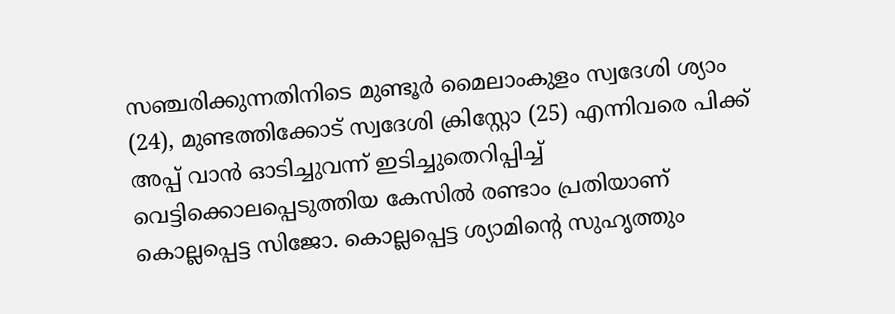സഞ്ചരിക്കുന്നതിനിടെ മുണ്ടൂര്‍ മൈലാംകുളം സ്വദേശി ശ്യാം (24), മുണ്ടത്തിക്കോട് സ്വദേശി ക്രിസ്റ്റോ (25) എന്നിവരെ പിക്ക് അപ്പ് വാന്‍ ഓടിച്ചുവന്ന് ഇടിച്ചുതെറിപ്പിച്ച്‌ വെട്ടിക്കൊലപ്പെടുത്തിയ കേസില്‍ രണ്ടാം പ്രതിയാണ് കൊല്ലപ്പെട്ട സിജോ. കൊല്ലപ്പെട്ട ശ്യാമിന്റെ സുഹൃത്തും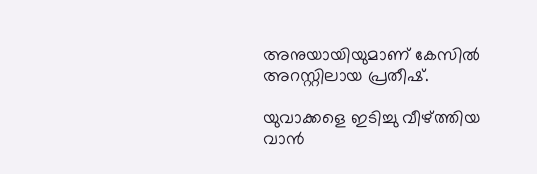അനുയായിയുമാണ് കേസില്‍ അറസ്റ്റിലായ പ്രതീഷ്.

യുവാക്കളെ ഇടിച്ചു വീഴ്ത്തിയ വാന്‍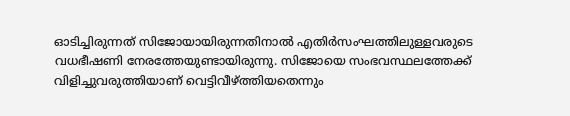ഓടിച്ചിരുന്നത് സിജോയായിരുന്നതിനാല്‍ എതിര്‍സംഘത്തിലുള്ളവരുടെ വധഭീഷണി നേരത്തേയുണ്ടായിരുന്നു. സിജോയെ സംഭവസ്ഥലത്തേക്ക് വിളിച്ചുവരുത്തിയാണ് വെട്ടിവീഴ്ത്തിയതെന്നും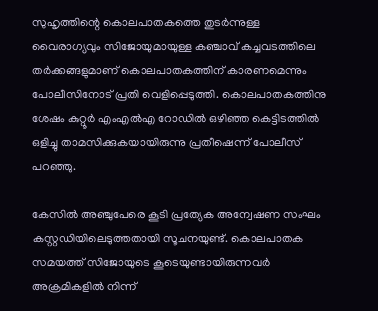സുഹൃത്തിന്റെ കൊലപാതകത്തെ തുടര്‍ന്നുള്ള വൈരാഗ്യവും സിജോയുമായുള്ള കഞ്ചാവ് കച്ചവടത്തിലെ തര്‍ക്കങ്ങളുമാണ് കൊലപാതകത്തിന് കാരണമെന്നും പോലീസിനോട് പ്രതി വെളിപ്പെടുത്തി. കൊലപാതകത്തിനു ശേഷം കുറ്റൂര്‍ എംഎല്‍എ റോഡില്‍ ഒഴിഞ്ഞ കെട്ടിടത്തില്‍ ഒളിച്ചു താമസിക്കുകയായിരുന്നു പ്രതീഷെന്ന് പോലീസ് പറഞ്ഞു.

കേസില്‍ അഞ്ചുപേരെ കൂടി പ്രത്യേക അന്വേഷണ സംഘം കസ്റ്റഡിയിലെടുത്തതായി സൂചനയുണ്ട്. കൊലപാതക സമയത്ത് സിജോയുടെ കൂടെയുണ്ടായിരുന്നവര്‍ അക്രമികളില്‍ നിന്ന്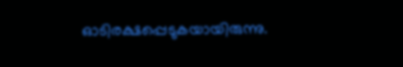ഓടിരക്ഷപ്പെടുകയായിരുന്നു.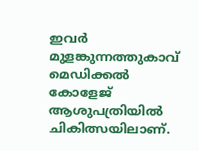ഇവര്‍ മുളങ്കുന്നത്തുകാവ് മെഡിക്കല്‍ കോളേജ് ആശുപത്രിയില്‍ ചികിത്സയിലാണ്.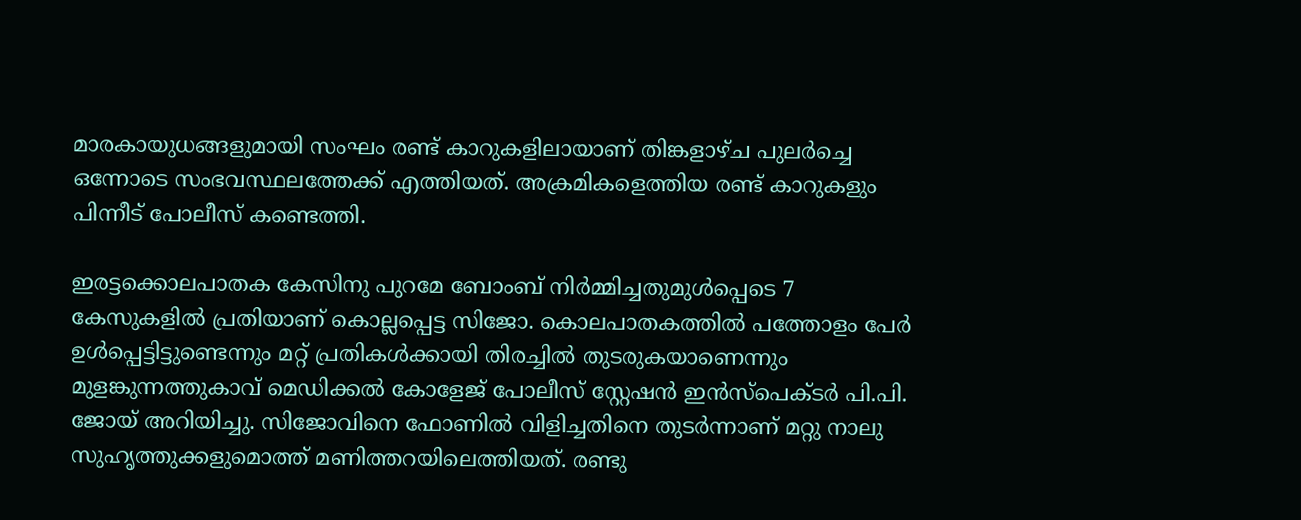മാരകായുധങ്ങളുമായി സംഘം രണ്ട് കാറുകളിലായാണ് തിങ്കളാഴ്ച പുലര്‍ച്ചെ ഒന്നോടെ സംഭവസ്ഥലത്തേക്ക് എത്തിയത്. അക്രമികളെത്തിയ രണ്ട് കാറുകളും പിന്നീട് പോലീസ് കണ്ടെത്തി.

ഇരട്ടക്കൊലപാതക കേസിനു പുറമേ ബോംബ് നിര്‍മ്മിച്ചതുമുള്‍പ്പെടെ 7 കേസുകളില്‍ പ്രതിയാണ് കൊല്ലപ്പെട്ട സിജോ. കൊലപാതകത്തില്‍ പത്തോളം പേര്‍ ഉള്‍പ്പെട്ടിട്ടുണ്ടെന്നും മറ്റ് പ്രതികള്‍ക്കായി തിരച്ചില്‍ തുടരുകയാണെന്നും മുളങ്കുന്നത്തുകാവ് മെഡിക്കല്‍ കോളേജ് പോലീസ് സ്റ്റേഷന്‍ ഇന്‍സ്‌പെക്ടര്‍ പി.പി. ജോയ് അറിയിച്ചു. സിജോവിനെ ഫോണില്‍ വിളിച്ചതിനെ തുടര്‍ന്നാണ് മറ്റു നാലു സുഹൃത്തുക്കളുമൊത്ത് മണിത്തറയിലെത്തിയത്. രണ്ടു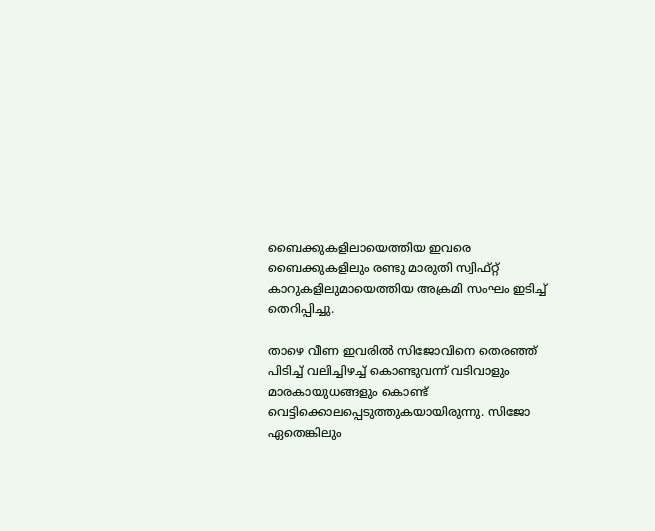ബൈക്കുകളിലായെത്തിയ ഇവരെ ബൈക്കുകളിലും രണ്ടു മാരുതി സ്വിഫ്റ്റ് കാറുകളിലുമായെത്തിയ അക്രമി സംഘം ഇടിച്ച്‌ തെറിപ്പിച്ചു.

താഴെ വീണ ഇവരില്‍ സിജോവിനെ തെരഞ്ഞ് പിടിച്ച്‌ വലിച്ചിഴച്ച്‌ കൊണ്ടുവന്ന് വടിവാളും മാരകായുധങ്ങളും കൊണ്ട് വെട്ടിക്കൊലപ്പെടുത്തുകയായിരുന്നു. സിജോ ഏതെങ്കിലും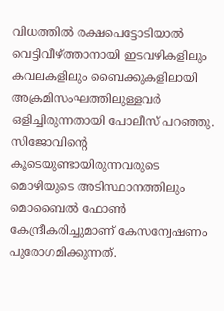വിധത്തില്‍ രക്ഷപെട്ടോടിയാല്‍ വെട്ടിവീഴ്ത്താനായി ഇടവഴികളിലും കവലകളിലും ബൈക്കുകളിലായി അക്രമിസംഘത്തിലുള്ളവര്‍ ഒളിച്ചിരുന്നതായി പോലീസ് പറഞ്ഞു. സിജോവിന്റെ കൂടെയുണ്ടായിരുന്നവരുടെ മൊഴിയുടെ അടിസ്ഥാനത്തിലും മൊബൈല്‍ ഫോണ്‍ കേന്ദ്രീകരിച്ചുമാണ് കേസന്വേഷണം പുരോഗമിക്കുന്നത്.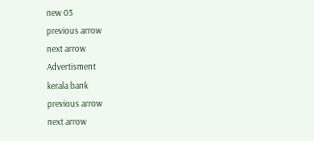new 03
previous arrow
next arrow
Advertisment
kerala bank
previous arrow
next arrow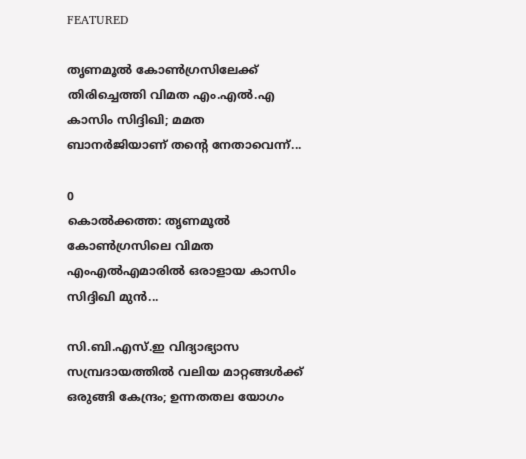FEATURED

തൃണമൂൽ കോൺഗ്രസിലേക്ക് തിരിച്ചെത്തി വിമത എം.എൽ.എ കാസിം സിദ്ദിഖി; മമത ബാനർജിയാണ് തന്റെ നേതാവെന്ന്...

0
കൊൽക്കത്ത: തൃണമൂൽ കോൺഗ്രസിലെ വിമത എംഎൽഎമാരിൽ ഒരാളായ കാസിം സിദ്ദിഖി മുൻ...

സി.ബി.എസ്.ഇ വിദ്യാഭ്യാസ സമ്പ്രദായത്തിൽ വലിയ മാറ്റങ്ങൾക്ക് ഒരുങ്ങി കേന്ദ്രം; ഉന്നതതല യോഗം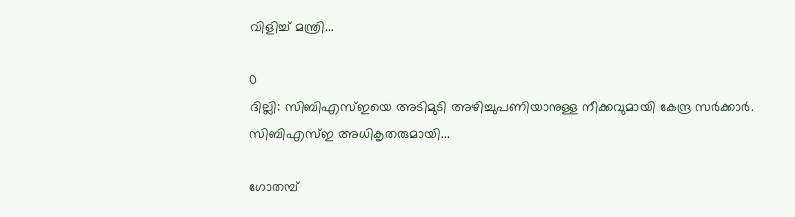വിളിച്ച് മന്ത്രി...

0
ദില്ലി: സിബിഎസ്ഇയെ അടിമുടി അഴിച്ചുപണിയാനുള്ള നീക്കവുമായി കേന്ദ്ര സർക്കാർ. സിബിഎസ്ഇ അധികൃതരുമായി...

ഗോതമ്പ്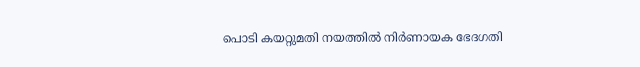പൊടി കയറ്റുമതി നയത്തിൽ നിർണായക ഭേദഗതി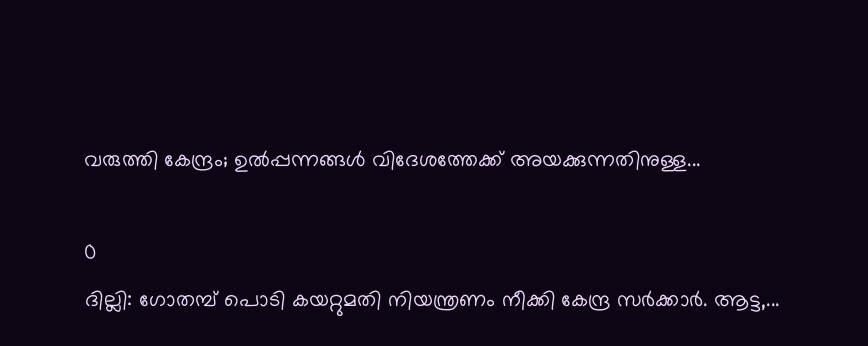വരുത്തി കേന്ദ്രം; ഉൽപ്പന്നങ്ങൾ വിദേശത്തേക്ക് അയക്കുന്നതിനുള്ള...

0
ദില്ലി: ഗോതമ്പ് പൊടി കയറ്റുമതി നിയന്ത്രണം നീക്കി കേന്ദ്ര സർക്കാർ. ആട്ട,...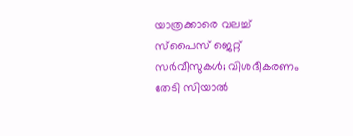യാത്രക്കാരെ വലച്ച് സ്പൈസ് ജെറ്റ് സർവീസുകൾ; വിശദീകരണം തേടി സിയാൽ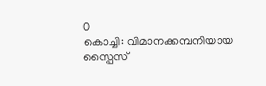0
കൊച്ചി: വിമാനക്കമ്പനിയായ സ്പൈസ്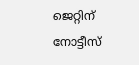ജെറ്റിന് നോട്ടീസ്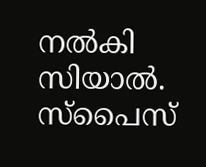നൽകി സിയാൽ. സ്പൈസ്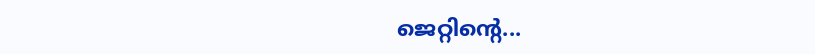ജെറ്റിൻ്റെ...